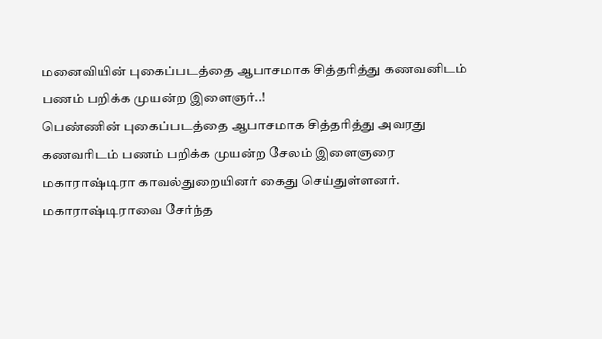மனைவியின் புகைப்படத்தை ஆபாசமாக சித்தரித்து கணவனிடம் பணம் பறிக்க முயன்ற இளைஞர்..!
பெண்ணின் புகைப்படத்தை ஆபாசமாக சித்தரித்து அவரது கணவரிடம் பணம் பறிக்க முயன்ற சேலம் இளைஞரை மகாராஷ்டிரா காவல்துறையினர் கைது செய்துள்ளனர்.
மகாராஷ்டிராவை சேர்ந்த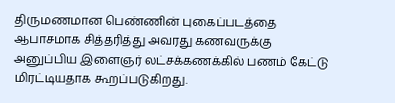திருமணமான பெண்ணின் புகைப்படத்தை ஆபாசமாக சித்தரித்து அவரது கணவருக்கு அனுப்பிய இளைஞர் லட்சக்கணக்கில் பணம் கேட்டு மிரட்டியதாக கூறப்படுகிறது.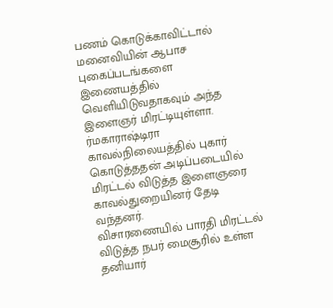பணம் கொடுக்காவிட்டால் மனைவியின் ஆபாச புகைப்படங்களை இணையத்தில் வெளியிடுவதாகவும் அந்த இளைஞர் மிரட்டியுள்ளா. ர்மகாராஷ்டிரா காவல்நிலையத்தில் புகார் கொடுத்ததன் அடிப்படையில் மிரட்டல் விடுத்த இளைஞரை காவல்துறையினர் தேடி வந்தனர்.
விசாரணையில் பாரதி மிரட்டல் விடுத்த நபர் மைசூரில் உள்ள தனியார்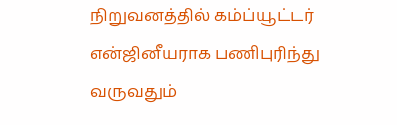நிறுவனத்தில் கம்ப்யூட்டர் என்ஜினீயராக பணிபுரிந்து வருவதும்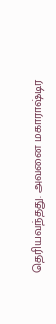தெரியவந்தது. அவனை மகாராஷ்டிர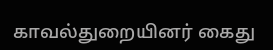காவல்துறையினர் கைது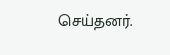செய்தனர்.